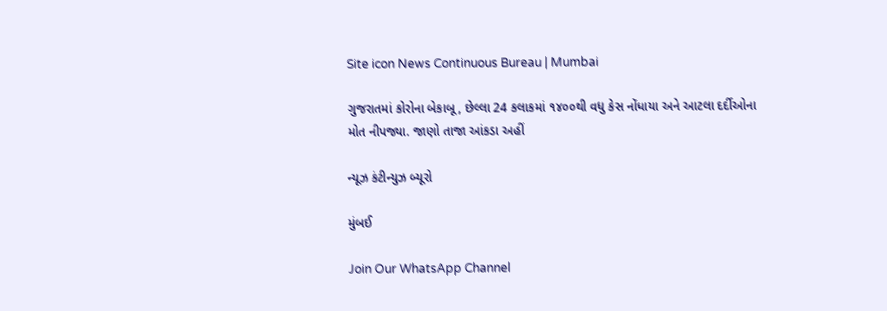Site icon News Continuous Bureau | Mumbai

ગુજરાતમાં કોરોના બેકાબૂ, છેલ્લા 24 કલાકમાં ૧૪૦૦થી વધુ કેસ નોંધાયા અને આટલા દર્દીઓના મોત નીપજ્યા. જાણો તાજા આંકડા અહીં

ન્યૂઝ કંટીન્યુઝ બ્યૂરો

મુંબઈ

Join Our WhatsApp Channel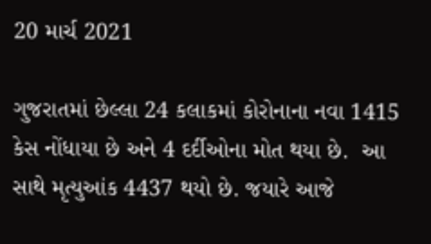20 માર્ચ 2021

ગુજરાતમાં છેલ્લા 24 કલાકમાં કોરોનાના નવા 1415 કેસ નોંધાયા છે અને 4 દર્દીઓના મોત થયા છે.  આ સાથે મૃત્યુઆંક 4437 થયો છે. જયારે આજે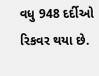વધુ 948 દર્દીઓ રિકવર થયા છે.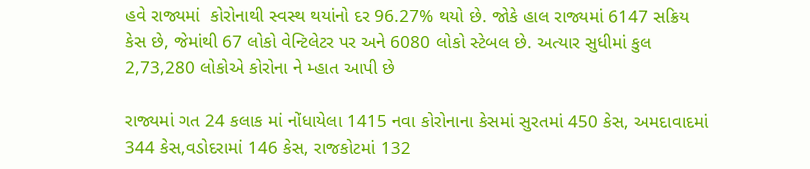હવે રાજ્યમાં  કોરોનાથી સ્વસ્થ થયાંનો દર 96.27% થયો છે. જોકે હાલ રાજ્યમાં 6147 સક્રિય કેસ છે, જેમાંથી 67 લોકો વેન્ટિલેટર પર અને 6080 લોકો સ્ટેબલ છે. અત્યાર સુધીમાં કુલ 2,73,280 લોકોએ કોરોના ને મ્હાત આપી છે

રાજ્યમાં ગત 24 કલાક માં નોંધાયેલા 1415 નવા કોરોનાના કેસમાં સુરતમાં 450 કેસ, અમદાવાદમાં 344 કેસ,વડોદરામાં 146 કેસ, રાજકોટમાં 132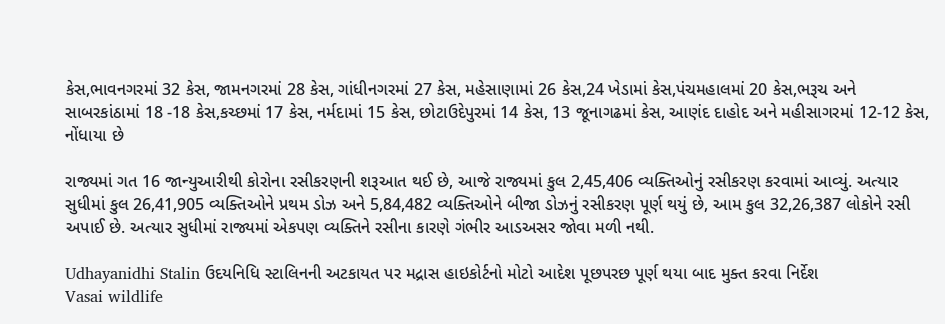કેસ,ભાવનગરમાં 32 કેસ, જામનગરમાં 28 કેસ, ગાંધીનગરમાં 27 કેસ, મહેસાણામાં 26 કેસ,24 ખેડામાં કેસ,પંચમહાલમાં 20 કેસ,ભરૂચ અને સાબરકાંઠામાં 18 -18 કેસ,કચ્છમાં 17 કેસ, નર્મદામાં 15 કેસ, છોટાઉદેપુરમાં 14 કેસ, 13 જૂનાગઢમાં કેસ, આણંદ દાહોદ અને મહીસાગરમાં 12-12 કેસ, નોંધાયા છે

રાજ્યમાં ગત 16 જાન્યુઆરીથી કોરોના રસીકરણની શરૂઆત થઈ છે, આજે રાજ્યમાં કુલ 2,45,406 વ્યક્તિઓનું રસીકરણ કરવામાં આવ્યું. અત્યાર સુધીમાં કુલ 26,41,905 વ્યક્તિઓને પ્રથમ ડોઝ અને 5,84,482 વ્યક્તિઓને બીજા ડોઝનું રસીકરણ પૂર્ણ થયું છે, આમ કુલ 32,26,387 લોકોને રસી અપાઈ છે. અત્યાર સુધીમાં રાજ્યમાં એકપણ વ્યક્તિને રસીના કારણે ગંભીર આડઅસર જોવા મળી નથી.

Udhayanidhi Stalin ઉદયનિધિ સ્ટાલિનની અટકાયત પર મદ્રાસ હાઇકોર્ટનો મોટો આદેશ પૂછપરછ પૂર્ણ થયા બાદ મુક્ત કરવા નિર્દેશ
Vasai wildlife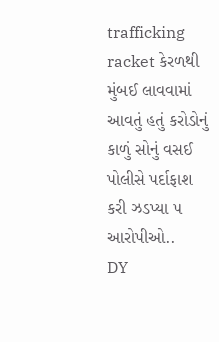trafficking racket કેરળથી મુંબઈ લાવવામાં આવતું હતું કરોડોનું કાળું સોનું વસઈ પોલીસે પર્દાફાશ કરી ઝડપ્યા ૫ આરોપીઓ..
DY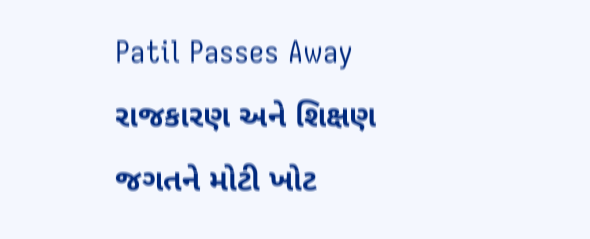Patil Passes Away રાજકારણ અને શિક્ષણ જગતને મોટી ખોટ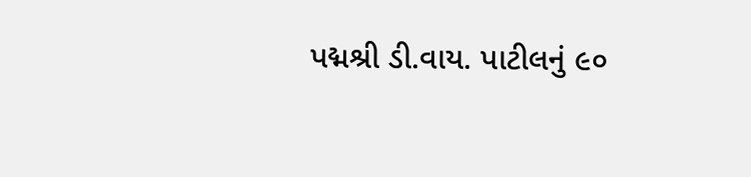પદ્મશ્રી ડી.વાય. પાટીલનું ૯૦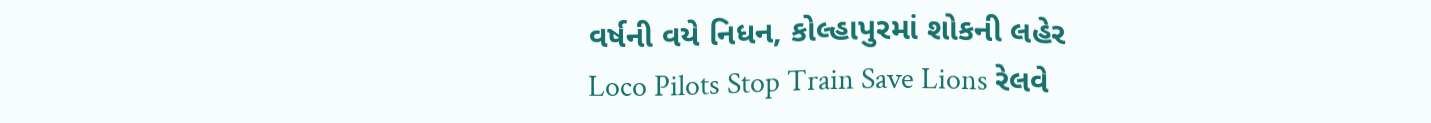વર્ષની વયે નિધન, કોલ્હાપુરમાં શોકની લહેર
Loco Pilots Stop Train Save Lions રેલવે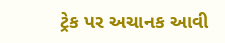ટ્રેક પર અચાનક આવી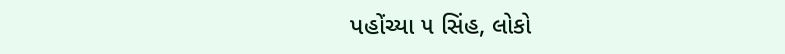પહોંચ્યા ૫ સિંહ, લોકો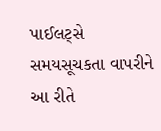પાઈલટ્સે સમયસૂચકતા વાપરીને આ રીતે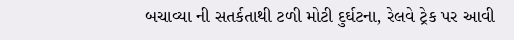બચાવ્યા ની સતર્કતાથી ટળી મોટી દુર્ઘટના, રેલવે ટ્રેક પર આવી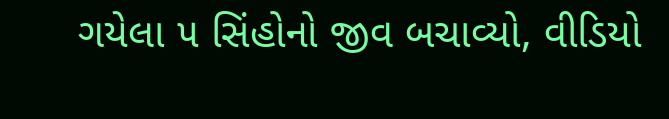ગયેલા ૫ સિંહોનો જીવ બચાવ્યો, વીડિયો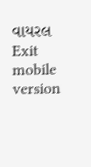વાયરલ
Exit mobile version